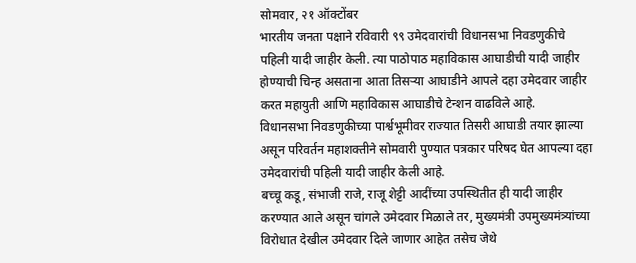सोमवार, २१ ऑक्टोंबर
भारतीय जनता पक्षाने रविवारी ९९ उमेदवारांची विधानसभा निवडणुकीचे पहिली यादी जाहीर केली. त्या पाठोपाठ महाविकास आघाडीची यादी जाहीर होण्याची चिन्ह असताना आता तिसऱ्या आघाडीने आपले दहा उमेदवार जाहीर करत महायुती आणि महाविकास आघाडीचे टेन्शन वाढविले आहे.
विधानसभा निवडणुकीच्या पार्श्वभूमीवर राज्यात तिसरी आघाडी तयार झाल्या असून परिवर्तन महाशक्तीने सोमवारी पुण्यात पत्रकार परिषद घेत आपल्या दहा उमेदवारांची पहिली यादी जाहीर केली आहे.
बच्चू कडू, संभाजी राजे, राजू शेट्टी आदींच्या उपस्थितीत ही यादी जाहीर करण्यात आले असून चांगले उमेदवार मिळाले तर, मुख्यमंत्री उपमुख्यमंत्र्यांच्या विरोधात देखील उमेदवार दिले जाणार आहेत तसेच जेथे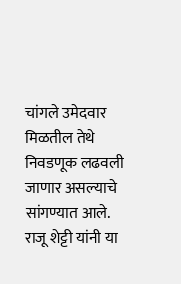चांगले उमेदवार मिळतील तेथे निवडणूक लढवली जाणार असल्याचे सांगण्यात आले.
राजू शेट्टी यांनी या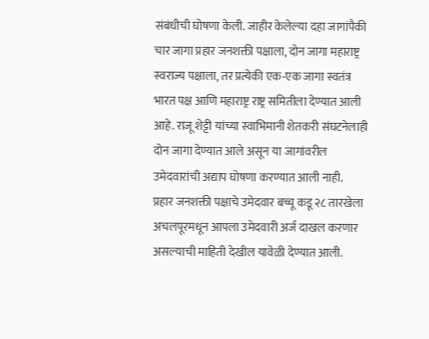संबंधीची घोषणा केली. जाहीर केलेल्या दहा जागांपैकी चार जागा प्रहार जनशक्ती पक्षाला, दोन जागा महाराष्ट्र स्वराज्य पक्षाला, तर प्रत्येकी एक-एक जागा स्वतंत्र भारत पक्ष आणि महाराष्ट्र राष्ट्र समितीला देण्यात आली आहे. राजू शेट्टी यांच्या स्वाभिमानी शेतकरी संघटनेलाही दोन जागा देण्यात आले असून या जागांवरील उमेदवारांची अद्याप घोषणा करण्यात आली नाही.
प्रहार जनशक्ती पक्षाचे उमेदवार बच्चू कडू २८ तारखेला अचलपूरमधून आपला उमेदवारी अर्ज दाखल करणार असल्याची माहिती देखील यावेळी देण्यात आली.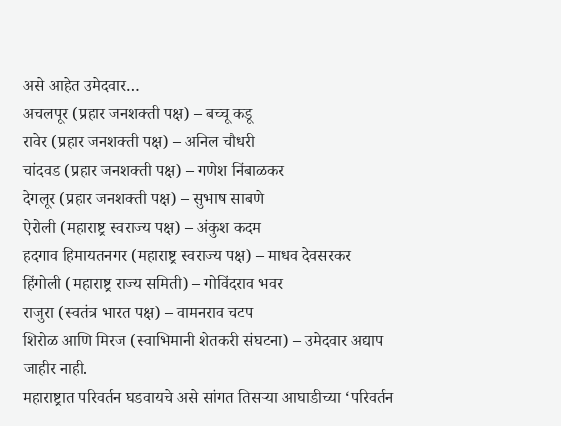असे आहेत उमेदवार…
अचलपूर (प्रहार जनशक्ती पक्ष) – बच्चू कडू
रावेर (प्रहार जनशक्ती पक्ष) – अनिल चौधरी
चांदवड (प्रहार जनशक्ती पक्ष) – गणेश निंबाळकर
देगलूर (प्रहार जनशक्ती पक्ष) – सुभाष साबणे
ऐरोली (महाराष्ट्र स्वराज्य पक्ष) – अंकुश कदम
हदगाव हिमायतनगर (महाराष्ट्र स्वराज्य पक्ष) – माधव देवसरकर
हिंगोली (महाराष्ट्र राज्य समिती) – गोविंदराव भवर
राजुरा (स्वतंत्र भारत पक्ष) – वामनराव चटप
शिरोळ आणि मिरज (स्वाभिमानी शेतकरी संघटना) – उमेदवार अद्याप जाहीर नाही.
महाराष्ट्रात परिवर्तन घडवायचे असे सांगत तिसऱ्या आघाडीच्या ‘परिवर्तन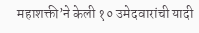महाशक्ती’ने केली १० उमेदवारांची यादी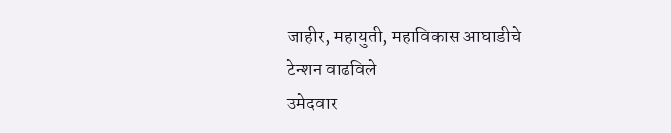जाहीर, महायुती, महाविकास आघाडीचे टेन्शन वाढविले
उमेदवार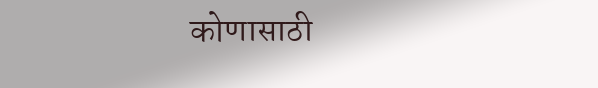कोणासाठी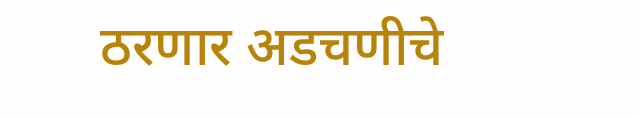ठरणार अडचणीचे